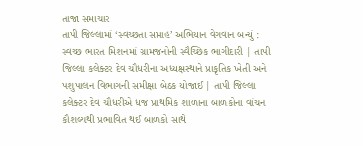તાજા સમાચાર
તાપી જિલ્લામાં ‘સ્વચ્છતા સપ્તાહ’ અભિયાન વેગવાન બન્યું : સ્વચ્છ ભારત મિશનમાં ગ્રામજનોની સ્વૈચ્છિક ભાગીદારી | તાપી જિલ્લા કલેક્ટર દેવ ચૌધરીના અધ્યક્ષસ્થાને પ્રાકૃતિક ખેતી અને પશુપાલન વિભાગની સમીક્ષા બેઠક યોજાઈ | તાપી જિલ્લા કલેક્ટર દેવ ચૌધરીએ ધજ પ્રાથમિક શાળાના બાળકોના વાંચન કૌશલ્યથી પ્રભાવિત થઈ બાળકો સાથે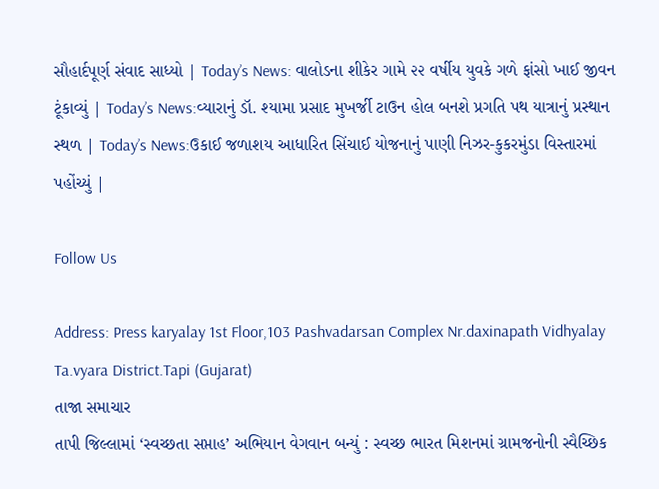સૌહાર્દપૂર્ણ સંવાદ સાધ્યો | Today’s News: વાલોડના શીકેર ગામે ૨૨ વર્ષીય યુવકે ગળે ફાંસો ખાઈ જીવન ટૂંકાવ્યું | Today’s News:વ્યારાનું ડૉ. શ્યામા પ્રસાદ મુખર્જી ટાઉન હોલ બનશે પ્રગતિ પથ યાત્રાનું પ્રસ્થાન સ્થળ | Today’s News:ઉકાઈ જળાશય આધારિત સિંચાઈ યોજનાનું પાણી નિઝર-કુકરમુંડા વિસ્તારમાં પહોંચ્યું |

Follow Us

Address: Press karyalay 1st Floor,103 Pashvadarsan Complex Nr.daxinapath Vidhyalay Ta.vyara District.Tapi (Gujarat)
તાજા સમાચાર
તાપી જિલ્લામાં ‘સ્વચ્છતા સપ્તાહ’ અભિયાન વેગવાન બન્યું : સ્વચ્છ ભારત મિશનમાં ગ્રામજનોની સ્વૈચ્છિક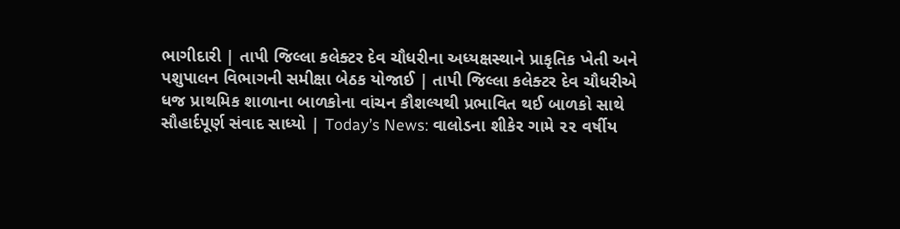ભાગીદારી | તાપી જિલ્લા કલેક્ટર દેવ ચૌધરીના અધ્યક્ષસ્થાને પ્રાકૃતિક ખેતી અને પશુપાલન વિભાગની સમીક્ષા બેઠક યોજાઈ | તાપી જિલ્લા કલેક્ટર દેવ ચૌધરીએ ધજ પ્રાથમિક શાળાના બાળકોના વાંચન કૌશલ્યથી પ્રભાવિત થઈ બાળકો સાથે સૌહાર્દપૂર્ણ સંવાદ સાધ્યો | Today’s News: વાલોડના શીકેર ગામે ૨૨ વર્ષીય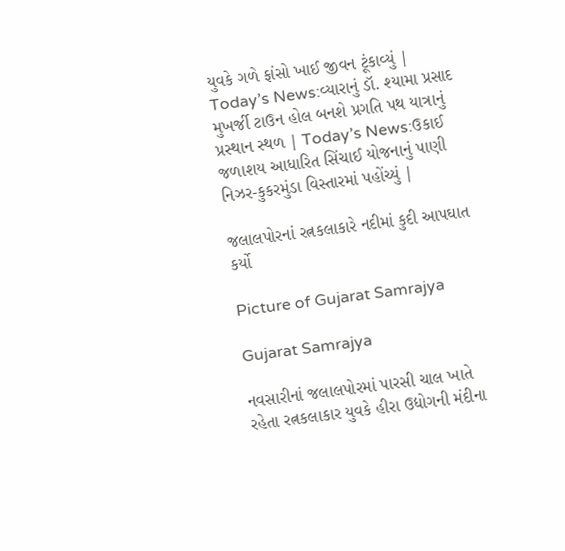યુવકે ગળે ફાંસો ખાઈ જીવન ટૂંકાવ્યું | Today’s News:વ્યારાનું ડૉ. શ્યામા પ્રસાદ મુખર્જી ટાઉન હોલ બનશે પ્રગતિ પથ યાત્રાનું પ્રસ્થાન સ્થળ | Today’s News:ઉકાઈ જળાશય આધારિત સિંચાઈ યોજનાનું પાણી નિઝર-કુકરમુંડા વિસ્તારમાં પહોંચ્યું |

જલાલપોરનાં રત્નકલાકારે નદીમાં કુદી આપઘાત કર્યો

Picture of Gujarat Samrajya

Gujarat Samrajya

નવસારીનાં જલાલપોરમાં પારસી ચાલ ખાતે રહેતા રત્નકલાકાર યુવકે હીરા ઉદ્યોગની મંદીના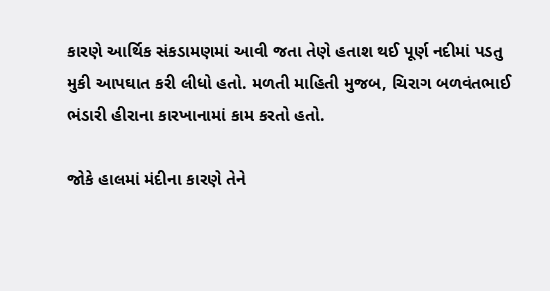કારણે આર્થિક સંકડામણમાં આવી જતા તેણે હતાશ થઈ પૂર્ણ નદીમાં પડતુ મુકી આપઘાત કરી લીધો હતો. મળતી માહિતી મુજબ, ચિરાગ બળવંતભાઈ ભંડારી હીરાના કારખાનામાં કામ કરતો હતો.

જોકે હાલમાં મંદીના કારણે તેને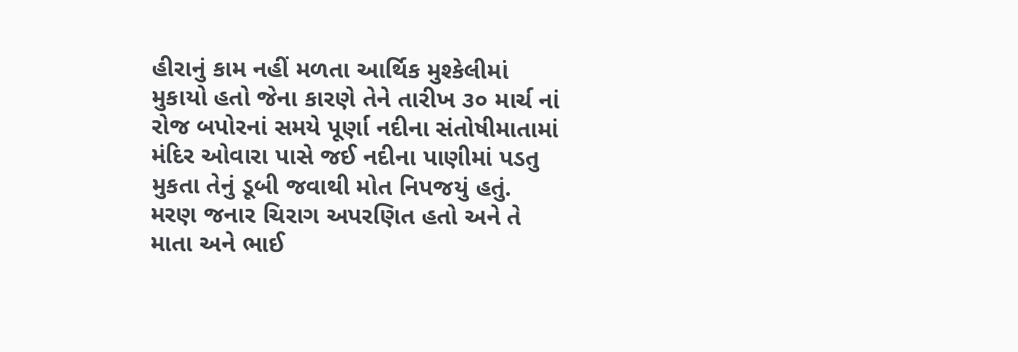હીરાનું કામ નહીં મળતા આર્થિક મુશ્કેલીમાં મુકાયો હતો જેના કારણે તેને તારીખ ૩૦ માર્ચ નાં રોજ બપોરનાં સમયે પૂર્ણા નદીના સંતોષીમાતામાં મંદિર ઓવારા પાસે જઈ નદીના પાણીમાં પડતુ મુકતા તેનું ડૂબી જવાથી મોત નિપજયું હતું. મરણ જનાર ચિરાગ અપરણિત હતો અને તે માતા અને ભાઈ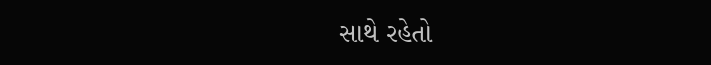સાથે રહેતો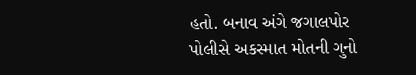હતો. બનાવ અંગે જગાલપોર પોલીસે અકસ્માત મોતની ગુનો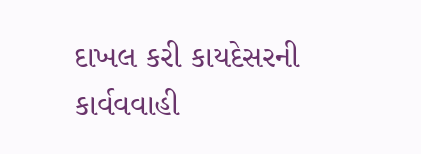દાખલ કરી કાયદેસરની કાર્વવવાહી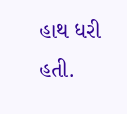હાથ ધરી હતી.